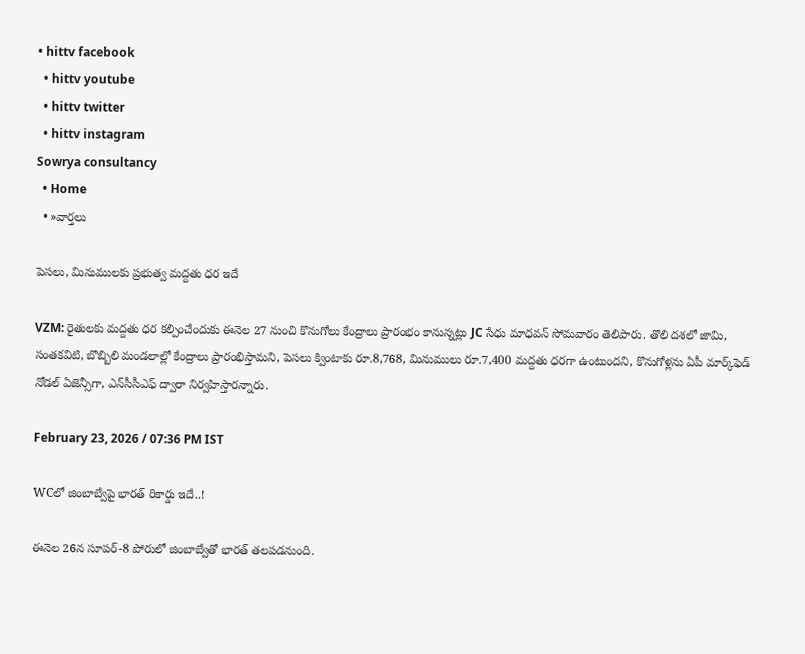• hittv facebook
  • hittv youtube
  • hittv twitter
  • hittv instagram
Sowrya consultancy
  • Home
  • »వార్తలు

పెసలు, మినుములకు ప్రభుత్వ మద్దతు ధర ఇదే

VZM: రైతులకు మద్దతు ధర కల్పించేందుకు ఈనెల 27 నుంచి కొనుగోలు కేంద్రాలు ప్రారంభం కానున్నట్లు JC సేధు మాధవన్ సోమవారం తెలిపారు. తొలి దశలో జామి, సంతకవిటి, బొబ్బిలి మండలాల్లో కేంద్రాలు ప్రారంభిస్తామని, పెసలు క్వింటాకు రూ.8,768, మినుములు రూ.7,400 మద్దతు ధరగా ఉంటుందని, కొనుగోళ్లను ఏపీ మార్క్‌ఫెడ్ నోడల్ ఏజెన్సీగా, ఎన్‌సీసీఎఫ్ ద్వారా నిర్వహిస్తారన్నారు.

February 23, 2026 / 07:36 PM IST

WCలో జింబాబ్వేపై భారత్ రికార్డు ఇదే..!

ఈనెల 26న సూపర్-8 పోరులో జింబాబ్వేతో భారత్ తలపడనుంది.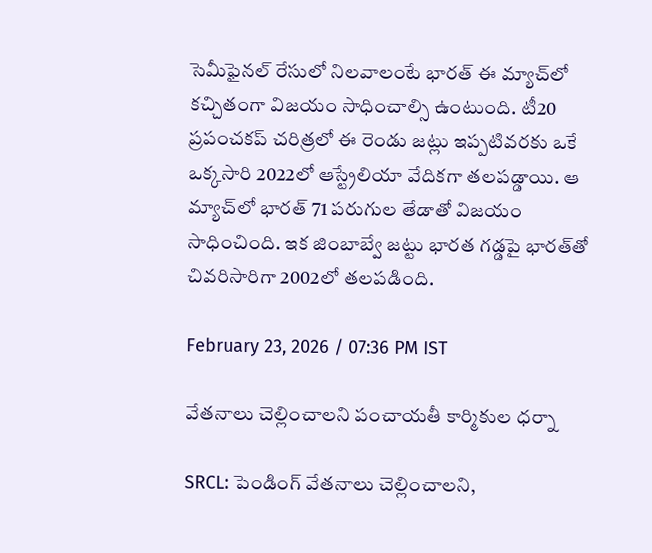సెమీఫైనల్ రేసులో నిలవాలంటే భారత్ ఈ మ్యాచ్‌లో కచ్చితంగా విజయం సాధించాల్సి ఉంటుంది. టీ20 ప్రపంచకప్ చరిత్రలో ఈ రెండు జట్లు ఇప్పటివరకు ఒకే ఒక్కసారి 2022లో ఆస్ట్రేలియా వేదికగా తలపడ్డాయి. ఆ మ్యాచ్‌లో భారత్ 71 పరుగుల తేడాతో విజయం సాధించింది. ఇక జింబాబ్వే జట్టు భారత గడ్డపై భారత్‌తో చివరిసారిగా 2002లో తలపడింది.

February 23, 2026 / 07:36 PM IST

వేతనాలు చెల్లించాలని పంచాయతీ కార్మికుల ధర్నా

SRCL: పెండింగ్ వేతనాలు చెల్లించాలని,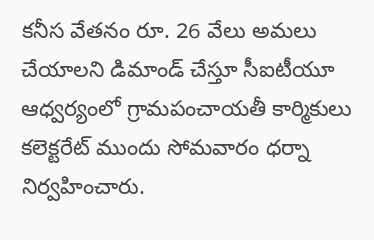కనీస వేతనం రూ. 26 వేలు అమలు చేయాలని డిమాండ్ చేస్తూ సీఐటీయూ ఆధ్వర్యంలో గ్రామపంచాయతీ కార్మికులు కలెక్టరేట్ ముందు సోమవారం ధర్నా నిర్వహించారు.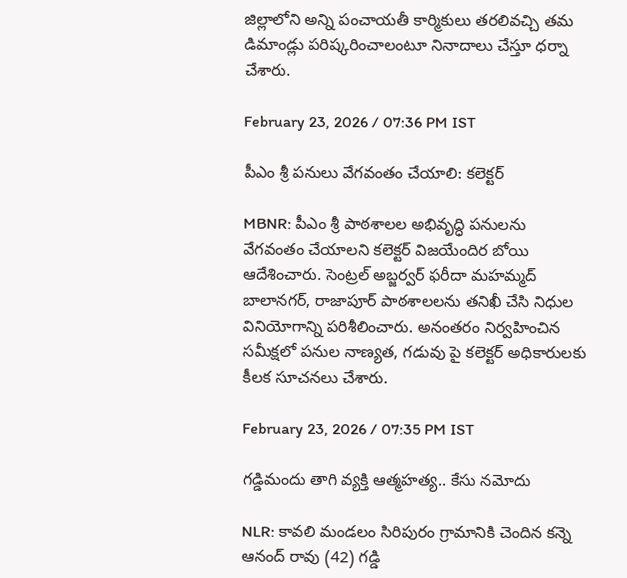జిల్లాలోని అన్ని పంచాయతీ కార్మికులు తరలివచ్చి తమ డిమాండ్లు పరిష్కరించాలంటూ నినాదాలు చేస్తూ ధర్నా చేశారు.

February 23, 2026 / 07:36 PM IST

పీఎం శ్రీ పనులు వేగవంతం చేయాలి: కలెక్టర్

MBNR: పీఎం శ్రీ పాఠశాలల అభివృద్ధి పనులను వేగవంతం చేయాలని కలెక్టర్ విజయేందిర బోయి ఆదేశించారు. సెంట్రల్ అబ్జర్వర్ ఫరీదా మహమ్మద్ బాలానగర్, రాజాపూర్ పాఠశాలలను తనిఖీ చేసి నిధుల వినియోగాన్ని పరిశీలించారు. అనంతరం నిర్వహించిన సమీక్షలో పనుల నాణ్యత, గడువు పై కలెక్టర్ అధికారులకు కీలక సూచనలు చేశారు.

February 23, 2026 / 07:35 PM IST

గడ్డిమందు తాగి వ్యక్తి ఆత్మహత్య.. కేసు నమోదు

NLR: కావలి మండలం సిరిపురం గ్రామానికి చెందిన కన్నె ఆనంద్ రావు (42) గడ్డి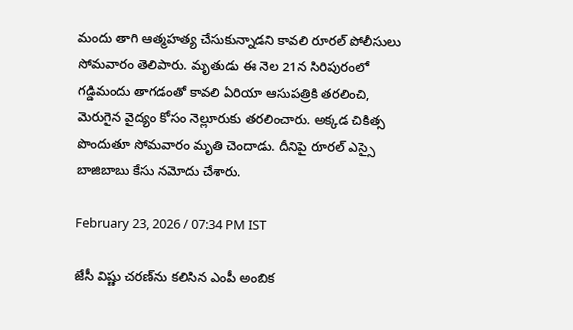మందు తాగి ఆత్మహత్య చేసుకున్నాడని కావలి రూరల్ పోలీసులు సోమవారం తెలిపారు. మృతుడు ఈ నెల 21న సిరిపురంలో గడ్డిమందు తాగడంతో కావలి ఏరియా ఆసుపత్రికి తరలించి, మెరుగైన వైద్యం కోసం నెల్లూరుకు తరలించారు. అక్కడ చికిత్స పొందుతూ సోమవారం మృతి చెందాడు. దీనిపై రూరల్ ఎస్సై బాజిబాబు కేసు నమోదు చేశారు.

February 23, 2026 / 07:34 PM IST

జేసీ విష్ణు చరణ్‌ను కలిసిన ఎంపీ అంబిక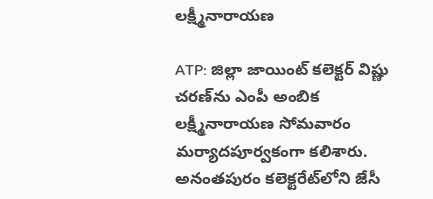లక్ష్మీనారాయణ

ATP: జిల్లా జాయింట్ కలెక్టర్‌ విష్ణు చరణ్‌ను ఎంపీ అంబిక లక్ష్మీనారాయణ సోమవారం మర్యాదపూర్వకంగా కలిశారు. అనంతపురం కలెక్టరేట్‌లోని జేసీ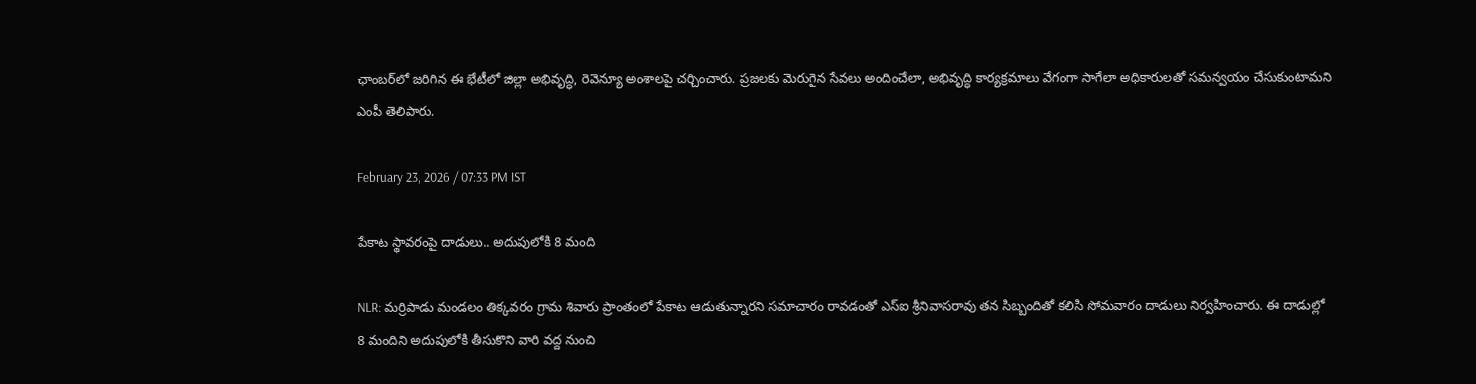ఛాంబర్‌లో జరిగిన ఈ భేటీలో జిల్లా అభివృద్ధి, రెవెన్యూ అంశాలపై చర్చించారు. ప్రజలకు మెరుగైన సేవలు అందించేలా, అభివృద్ధి కార్యక్రమాలు వేగంగా సాగేలా అధికారులతో సమన్వయం చేసుకుంటామని ఎంపీ తెలిపారు.

February 23, 2026 / 07:33 PM IST

పేకాట స్థావరంపై దాడులు.. అదుపులోకి 8 మంది

NLR: మర్రిపాడు మండలం తిక్కవరం గ్రామ శివారు ప్రాంతంలో పేకాట ఆడుతున్నారని సమాచారం రావడంతో ఎస్ఐ శ్రీనివాసరావు తన సిబ్బందితో కలిసి సోమవారం దాడులు నిర్వహించారు. ఈ దాడుల్లో 8 మందిని అదుపులోకి తీసుకొని వారి వద్ద నుంచి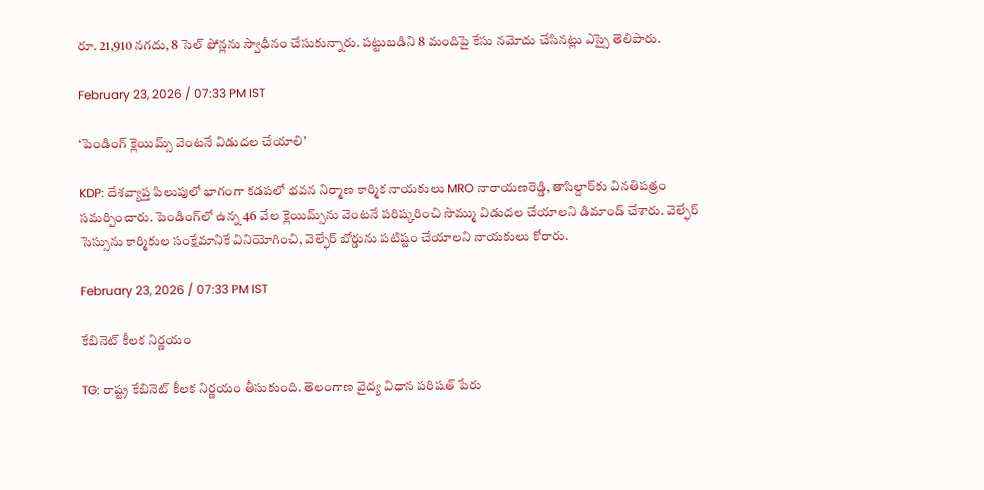రూ. 21,910 నగదు, 8 సెల్ ఫోన్లను స్వాధీనం చేసుకున్నారు. పట్టుబడిని 8 మందిపై కేసు నమోదు చేసినట్లు ఎస్సై తెలిపారు.

February 23, 2026 / 07:33 PM IST

‘పెండింగ్ క్లెయిమ్స్ వెంటనే విడుదల చేయాలి’

KDP: దేశవ్యాప్త పిలుపులో భాగంగా కడపలో భవన నిర్మాణ కార్మిక నాయకులు MRO నారాయణరెడ్డి, తాసిల్దార్‌కు వినతిపత్రం సమర్పించారు. పెండింగ్‌లో ఉన్న 46 వేల క్లెయిమ్స్‌ను వెంటనే పరిష్కరించి సొమ్ము విడుదల చేయాలని డిమాండ్ చేశారు. వెల్ఫేర్ సెస్సును కార్మికుల సంక్షేమానికే వినియోగించి, వెల్ఫేర్ బోర్డును పటిష్టం చేయాలని నాయకులు కోరారు.

February 23, 2026 / 07:33 PM IST

కేబినెట్ కీలక నిర్ణయం

TG: రాష్ట్ర కేబినెట్ కీలక నిర్ణయం తీసుకుంది. తెలంగాణ వైద్య విధాన పరిషత్ పేరు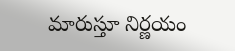మారుస్తూ నిర్ణయం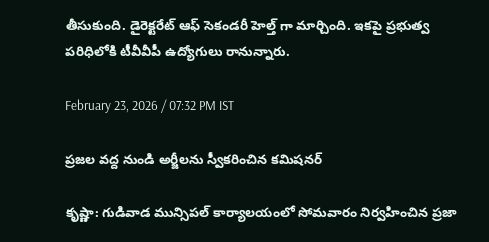తీసుకుంది. డైరెక్టరేట్ ఆఫ్ సెకండరీ హెల్త్ గా మార్చింది. ఇకపై ప్రభుత్వ పరిధిలోకి టీవీవీపీ ఉద్యోగులు రానున్నారు.

February 23, 2026 / 07:32 PM IST

ప్రజల వద్ద నుండి అర్జీలను స్వీకరించిన కమిషనర్

కృష్ణా: గుడివాడ మున్సిపల్ కార్యాలయంలో సోమవారం నిర్వహించిన ప్రజా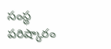సంస్థ పరిష్కారం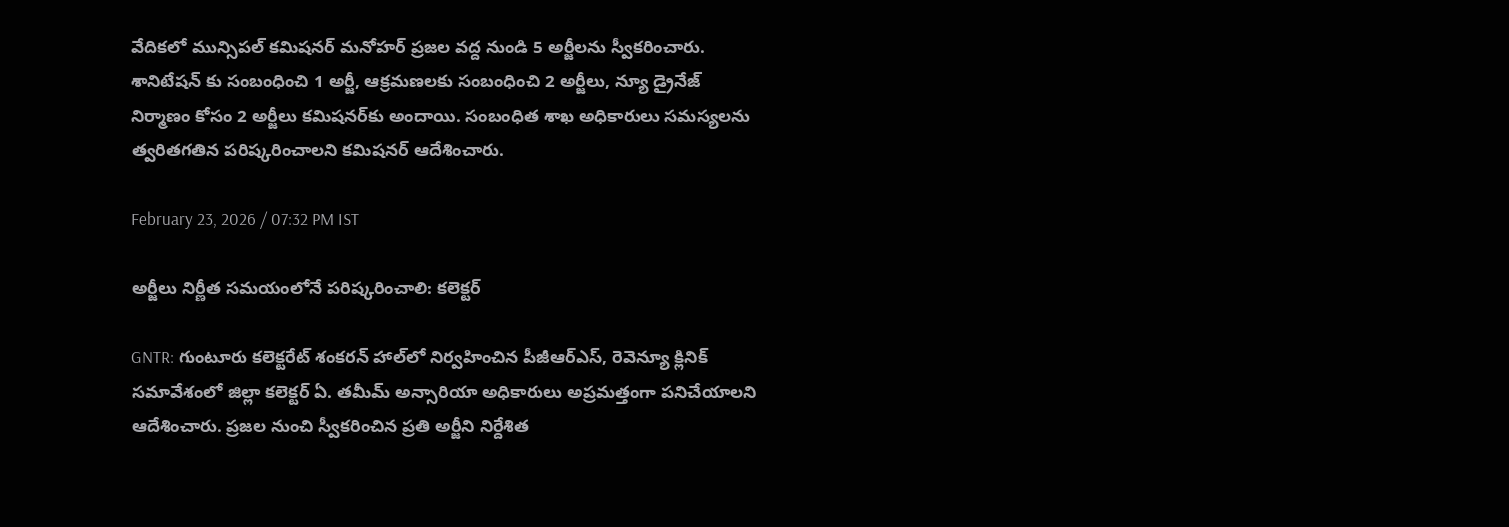వేదికలో మున్సిపల్ కమిషనర్ మనోహర్ ప్రజల వద్ద నుండి 5 అర్జీలను స్వీకరించారు. శానిటేషన్ కు సంబంధించి 1 అర్జీ, ఆక్రమణలకు సంబంధించి 2 అర్జీలు, న్యూ డ్రైనేజ్ నిర్మాణం కోసం 2 అర్జీలు కమిషనర్‌కు అందాయి. సంబంధిత శాఖ అధికారులు సమస్యలను త్వరితగతిన పరిష్కరించాలని కమిషనర్ ఆదేశించారు.

February 23, 2026 / 07:32 PM IST

అర్జీలు నిర్ణీత సమయంలోనే పరిష్కరించాలి: కలెక్టర్

GNTR: గుంటూరు కలెక్టరేట్ శంకరన్ హాల్‌లో నిర్వహించిన పీజీఆర్ఎస్, రెవెన్యూ క్లినిక్ సమావేశంలో జిల్లా కలెక్టర్ ఏ. తమీమ్ అన్సారియా అధికారులు అప్రమత్తంగా పనిచేయాలని ఆదేశించారు. ప్రజల నుంచి స్వీకరించిన ప్రతి అర్జీని నిర్దేశిత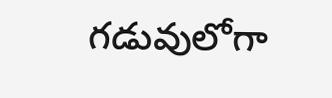గడువులోగా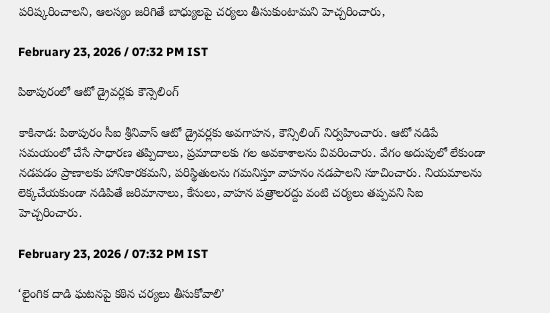పరిష్కరించాలని, ఆలస్యం జరిగితే బాధ్యులపై చర్యలు తీసుకుంటామని హెచ్చరించారు,

February 23, 2026 / 07:32 PM IST

పిఠాపురంలో ఆటో డ్రైవర్లకు కౌన్సెలింగ్

కాకినాడ: పిఠాపురం సీఐ శ్రీనివాస్ ఆటో డ్రైవర్లకు అవగాహన, కౌన్సిలింగ్ నిర్వహించారు. ఆటో నడిపే సమయంలో చేసే సాధారణ తప్పిదాలు, ప్రమాదాలకు గల అవకాశాలను వివరించారు. వేగం అదుపులో లేకుండా నడపడం ప్రాణాలకు హానికారకమని, పరిస్థితులను గమనిస్తూ వాహనం నడపాలని సూచించారు. నియమాలను లెక్కచేయకుండా నడిపితే జరిమానాలు, కేసులు, వాహన పత్రాలరద్దు వంటి చర్యలు తప్పవని సిఐ హెచ్చరించారు.

February 23, 2026 / 07:32 PM IST

‘లైంగిక దాడి ఘటనపై కఠిన చర్యలు తీసుకోవాలి’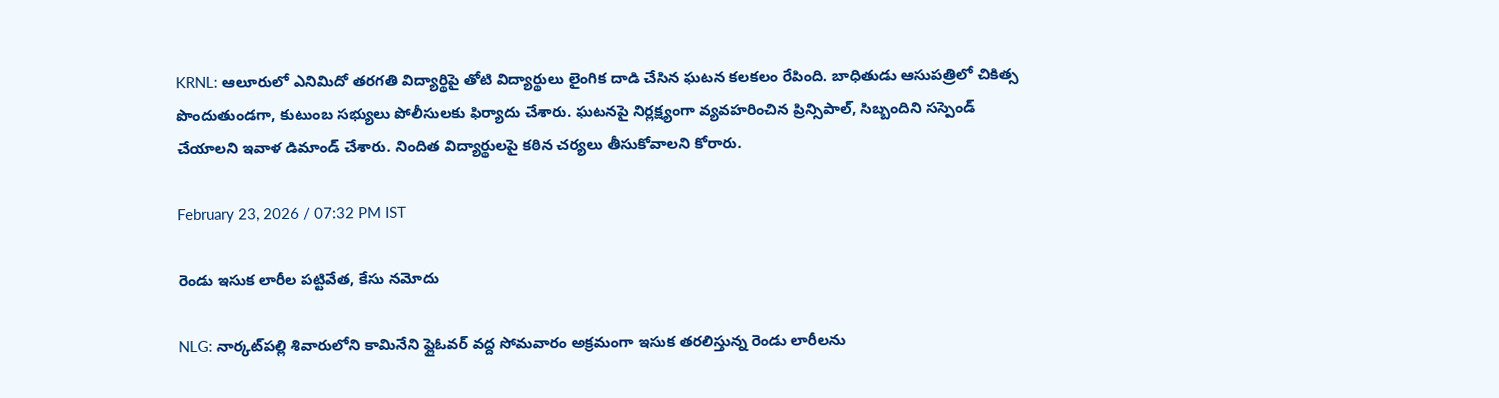KRNL: ఆలూరులో ఎనిమిదో తరగతి విద్యార్థిపై తోటి విద్యార్థులు లైంగిక దాడి చేసిన ఘటన కలకలం రేపింది. బాధితుడు ఆసుపత్రిలో చికిత్స పొందుతుండగా, కుటుంబ సభ్యులు పోలీసులకు ఫిర్యాదు చేశారు. ఘటనపై నిర్లక్ష్యంగా వ్యవహరించిన ప్రిన్సిపాల్, సిబ్బందిని సస్పెండ్ చేయాలని ఇవాళ డిమాండ్ చేశారు. నిందిత విద్యార్థులపై కఠిన చర్యలు తీసుకోవాలని కోరారు.

February 23, 2026 / 07:32 PM IST

రెండు ఇసుక లారీల పట్టివేత, కేసు నమోదు

NLG: నార్కట్‌పల్లి శివారులోని కామినేని ఫ్లైఓవర్ వద్ద సోమవారం అక్రమంగా ఇసుక తరలిస్తున్న రెండు లారీలను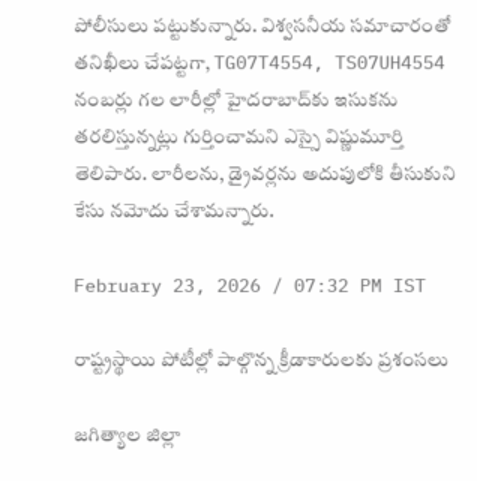పోలీసులు పట్టుకున్నారు. విశ్వసనీయ సమాచారంతో తనిఖీలు చేపట్టగా, TG07T4554, TS07UH4554 నంబర్లు గల లారీల్లో హైదరాబాద్‌కు ఇసుకను తరలిస్తున్నట్లు గుర్తించామని ఎస్సై విష్ణుమూర్తి తెలిపారు. లారీలను, డ్రైవర్లను అదుపులోకి తీసుకుని కేసు నమోదు చేశామన్నారు.

February 23, 2026 / 07:32 PM IST

రాష్ట్రస్థాయి పోటీల్లో పాల్గొన్న క్రీడాకారులకు ప్రశంసలు

జగిత్యాల జిల్లా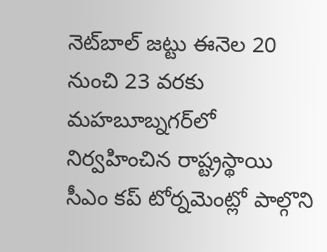నెట్‌బాల్ జట్టు ఈనెల 20 నుంచి 23 వరకు మహబూబ్నగర్‌లో నిర్వహించిన రాష్ట్రస్థాయి సీఎం కప్ టోర్నమెంట్లో పాల్గొని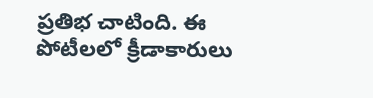ప్రతిభ చాటింది. ఈ పోటీలలో క్రీడాకారులు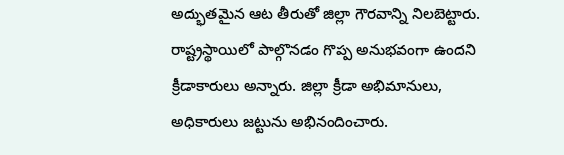అద్భుతమైన ఆట తీరుతో జిల్లా గౌరవాన్ని నిలబెట్టారు. రాష్ట్రస్థాయిలో పాల్గొనడం గొప్ప అనుభవంగా ఉందని క్రీడాకారులు అన్నారు. జిల్లా క్రీడా అభిమానులు, అధికారులు జట్టును అభినందించారు.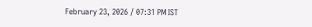February 23, 2026 / 07:31 PM IST